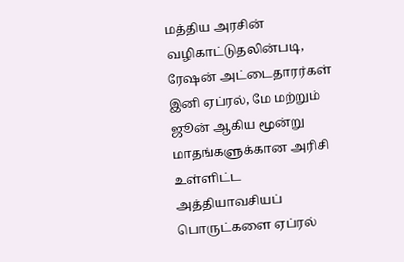மத்திய அரசின் வழிகாட்டுதலின்படி, ரேஷன் அட்டைதாரர்கள் இனி ஏப்ரல், மே மற்றும் ஜூன் ஆகிய மூன்று மாதங்களுக்கான அரிசி உள்ளிட்ட அத்தியாவசியப் பொருட்களை ஏப்ரல்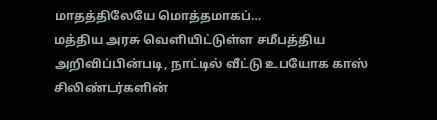மாதத்திலேயே மொத்தமாகப்…
மத்திய அரசு வெளியிட்டுள்ள சமீபத்திய அறிவிப்பின்படி, நாட்டில் வீட்டு உபயோக காஸ் சிலிண்டர்களின்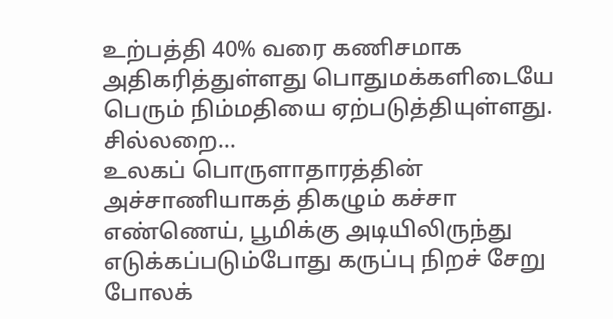உற்பத்தி 40% வரை கணிசமாக அதிகரித்துள்ளது பொதுமக்களிடையே பெரும் நிம்மதியை ஏற்படுத்தியுள்ளது. சில்லறை…
உலகப் பொருளாதாரத்தின் அச்சாணியாகத் திகழும் கச்சா எண்ணெய், பூமிக்கு அடியிலிருந்து எடுக்கப்படும்போது கருப்பு நிறச் சேறு போலக்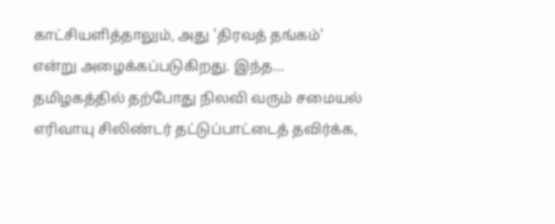காட்சியளித்தாலும், அது 'திரவத் தங்கம்' என்று அழைக்கப்படுகிறது. இந்த…
தமிழகத்தில் தற்போது நிலவி வரும் சமையல் எரிவாயு சிலிண்டர் தட்டுப்பாட்டைத் தவிர்க்க,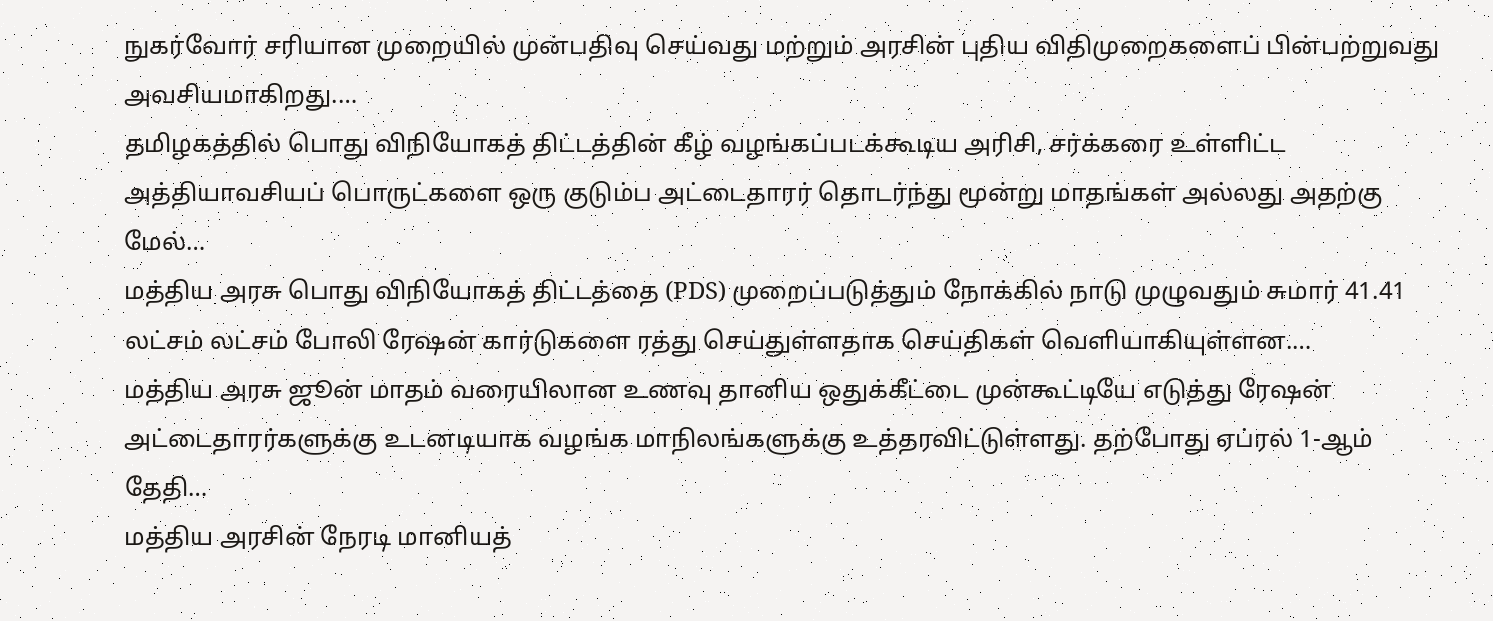நுகர்வோர் சரியான முறையில் முன்பதிவு செய்வது மற்றும் அரசின் புதிய விதிமுறைகளைப் பின்பற்றுவது அவசியமாகிறது.…
தமிழகத்தில் பொது விநியோகத் திட்டத்தின் கீழ் வழங்கப்படக்கூடிய அரிசி, சர்க்கரை உள்ளிட்ட அத்தியாவசியப் பொருட்களை ஒரு குடும்ப அட்டைதாரர் தொடர்ந்து மூன்று மாதங்கள் அல்லது அதற்கு மேல்…
மத்திய அரசு பொது விநியோகத் திட்டத்தை (PDS) முறைப்படுத்தும் நோக்கில் நாடு முழுவதும் சுமார் 41.41 லட்சம் லட்சம் போலி ரேஷன் கார்டுகளை ரத்து செய்துள்ளதாக செய்திகள் வெளியாகியுள்ளன.…
மத்திய அரசு ஜூன் மாதம் வரையிலான உணவு தானிய ஒதுக்கீட்டை முன்கூட்டியே எடுத்து ரேஷன் அட்டைதாரர்களுக்கு உடனடியாக வழங்க மாநிலங்களுக்கு உத்தரவிட்டுள்ளது. தற்போது ஏப்ரல் 1-ஆம் தேதி…
மத்திய அரசின் நேரடி மானியத்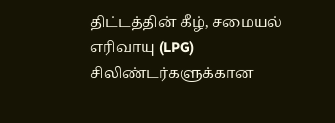திட்டத்தின் கீழ், சமையல் எரிவாயு (LPG) சிலிண்டர்களுக்கான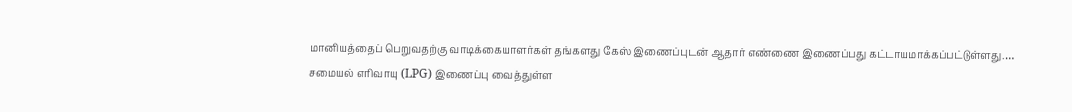மானியத்தைப் பெறுவதற்கு வாடிக்கையாளர்கள் தங்களது கேஸ் இணைப்புடன் ஆதார் எண்ணை இணைப்பது கட்டாயமாக்கப்பட்டுள்ளது.…
சமையல் எரிவாயு (LPG) இணைப்பு வைத்துள்ள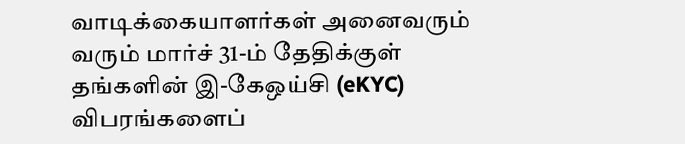வாடிக்கையாளர்கள் அனைவரும் வரும் மார்ச் 31-ம் தேதிக்குள் தங்களின் இ-கேஒய்சி (eKYC) விபரங்களைப்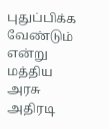புதுப்பிக்க வேண்டும் என்று மத்திய அரசு அதிரடி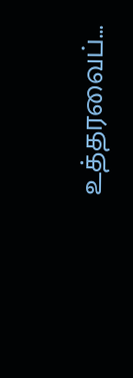உத்தரவைப்…